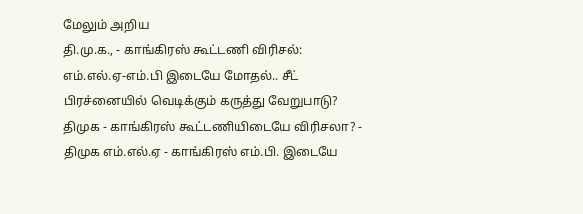மேலும் அறிய
தி.மு.க., - காங்கிரஸ் கூட்டணி விரிசல்: எம்.எல்.ஏ-எம்.பி இடையே மோதல்.. சீட் பிரச்னையில் வெடிக்கும் கருத்து வேறுபாடு?
திமுக - காங்கிரஸ் கூட்டணியிடையே விரிசலா? - திமுக எம்.எல்.ஏ - காங்கிரஸ் எம்.பி. இடையே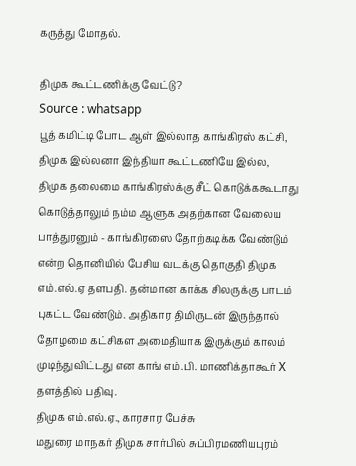கருத்து மோதல்.

திமுக கூட்டணிக்கு வேட்டு?
Source : whatsapp
பூத் கமிட்டி போட ஆள் இல்லாத காங்கிரஸ் கட்சி, திமுக இல்லனா இந்தியா கூட்டணியே இல்ல, திமுக தலைமை காங்கிரஸ்க்கு சீட் கொடுக்ககூடாது கொடுத்தாலும் நம்ம ஆளுக அதற்கான வேலைய பாத்துரனும் - காங்கிரஸை தோற்கடிக்க வேண்டும் என்ற தொனியில் பேசிய வடக்கு தொகுதி திமுக எம்.எல்.ஏ தளபதி. தன்மான காக்க சிலருக்கு பாடம் புகட்ட வேண்டும். அதிகார திமிருடன் இருந்தால் தோழமை கட்சிகள அமைதியாக இருக்கும் காலம் முடிந்துவிட்டது என காங் எம்.பி. மாணிக்தாகூர் X தளத்தில் பதிவு.
திமுக எம்.எல்.ஏ., காரசார பேச்சு
மதுரை மாநகர் திமுக சார்பில் சுப்பிரமணியபுரம்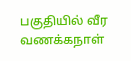பகுதியில் வீர வணக்கநாள்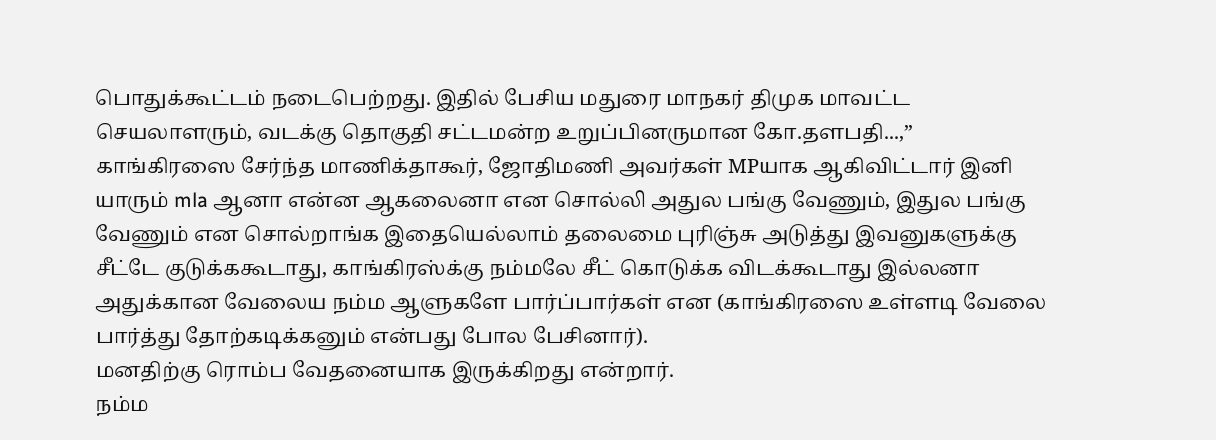பொதுக்கூட்டம் நடைபெற்றது. இதில் பேசிய மதுரை மாநகர் திமுக மாவட்ட செயலாளரும், வடக்கு தொகுதி சட்டமன்ற உறுப்பினருமான கோ.தளபதி...,” காங்கிரஸை சேர்ந்த மாணிக்தாகூர், ஜோதிமணி அவர்கள் MPயாக ஆகிவிட்டார் இனி யாரும் mla ஆனா என்ன ஆகலைனா என சொல்லி அதுல பங்கு வேணும், இதுல பங்கு வேணும் என சொல்றாங்க இதையெல்லாம் தலைமை புரிஞ்சு அடுத்து இவனுகளுக்கு சீட்டே குடுக்ககூடாது, காங்கிரஸ்க்கு நம்மலே சீட் கொடுக்க விடக்கூடாது இல்லனா அதுக்கான வேலைய நம்ம ஆளுகளே பார்ப்பார்கள் என (காங்கிரஸை உள்ளடி வேலை பார்த்து தோற்கடிக்கனும் என்பது போல பேசினார்).
மனதிற்கு ரொம்ப வேதனையாக இருக்கிறது என்றார்.
நம்ம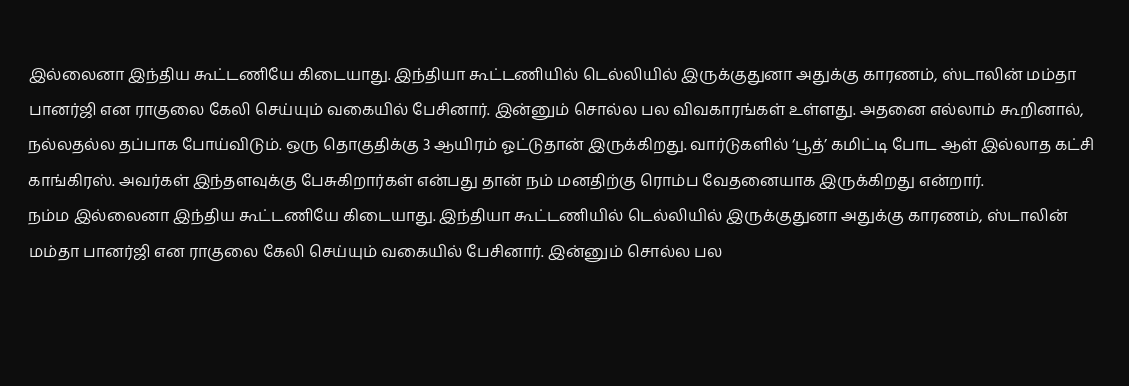இல்லைனா இந்திய கூட்டணியே கிடையாது. இந்தியா கூட்டணியில் டெல்லியில் இருக்குதுனா அதுக்கு காரணம், ஸ்டாலின் மம்தா பானர்ஜி என ராகுலை கேலி செய்யும் வகையில் பேசினார். இன்னும் சொல்ல பல விவகாரங்கள் உள்ளது. அதனை எல்லாம் கூறினால், நல்லதல்ல தப்பாக போய்விடும். ஒரு தொகுதிக்கு 3 ஆயிரம் ஓட்டுதான் இருக்கிறது. வார்டுகளில் ‘பூத்’ கமிட்டி போட ஆள் இல்லாத கட்சி காங்கிரஸ். அவர்கள் இந்தளவுக்கு பேசுகிறார்கள் என்பது தான் நம் மனதிற்கு ரொம்ப வேதனையாக இருக்கிறது என்றார்.
நம்ம இல்லைனா இந்திய கூட்டணியே கிடையாது. இந்தியா கூட்டணியில் டெல்லியில் இருக்குதுனா அதுக்கு காரணம், ஸ்டாலின் மம்தா பானர்ஜி என ராகுலை கேலி செய்யும் வகையில் பேசினார். இன்னும் சொல்ல பல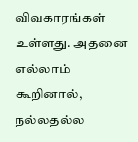விவகாரங்கள் உள்ளது. அதனை எல்லாம் கூறினால், நல்லதல்ல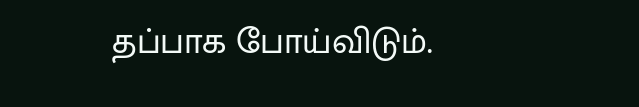தப்பாக போய்விடும்.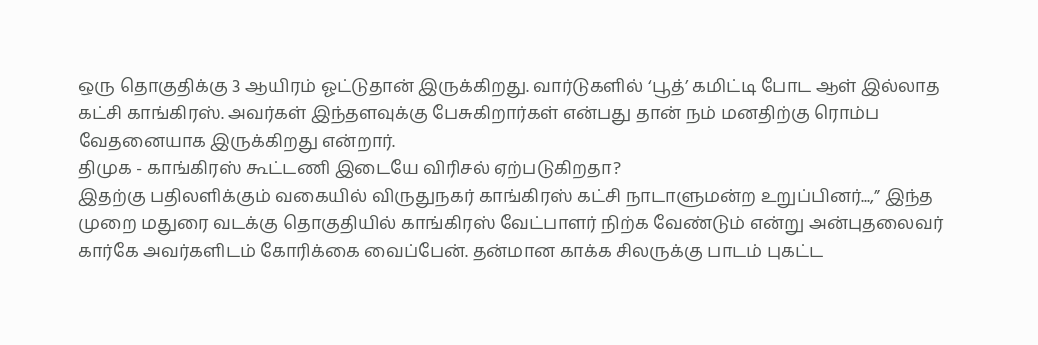ஒரு தொகுதிக்கு 3 ஆயிரம் ஓட்டுதான் இருக்கிறது. வார்டுகளில் ‘பூத்’ கமிட்டி போட ஆள் இல்லாத கட்சி காங்கிரஸ். அவர்கள் இந்தளவுக்கு பேசுகிறார்கள் என்பது தான் நம் மனதிற்கு ரொம்ப வேதனையாக இருக்கிறது என்றார்.
திமுக - காங்கிரஸ் கூட்டணி இடையே விரிசல் ஏற்படுகிறதா?
இதற்கு பதிலளிக்கும் வகையில் விருதுநகர் காங்கிரஸ் கட்சி நாடாளுமன்ற உறுப்பினர்...,” இந்த முறை மதுரை வடக்கு தொகுதியில் காங்கிரஸ் வேட்பாளர் நிற்க வேண்டும் என்று அன்புதலைவர் கார்கே அவர்களிடம் கோரிக்கை வைப்பேன். தன்மான காக்க சிலருக்கு பாடம் புகட்ட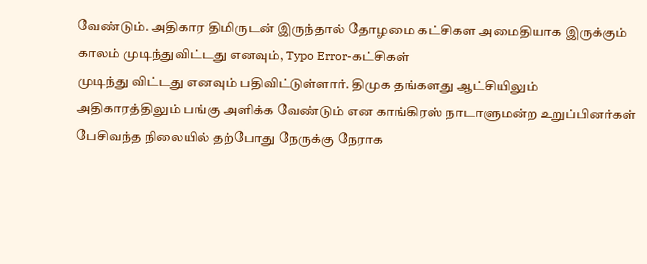வேண்டும். அதிகார திமிருடன் இருந்தால் தோழமை கட்சிகள அமைதியாக இருக்கும் காலம் முடிந்துவிட்டது எனவும், Typo Error-கட்சிகள்
முடிந்து விட்டது எனவும் பதிவிட்டுள்ளார். திமுக தங்களது ஆட்சியிலும் அதிகாரத்திலும் பங்கு அளிக்க வேண்டும் என காங்கிரஸ் நாடாளுமன்ற உறுப்பினர்கள் பேசிவந்த நிலையில் தற்போது நேருக்கு நேராக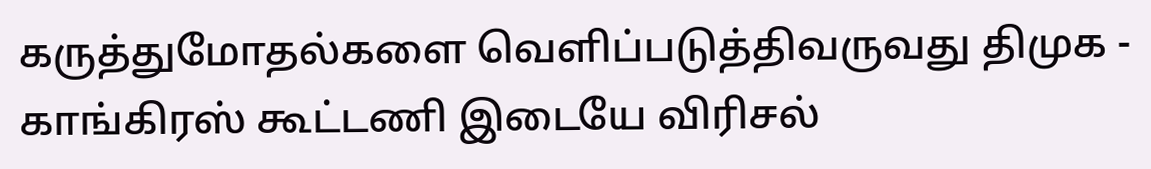கருத்துமோதல்களை வெளிப்படுத்திவருவது திமுக - காங்கிரஸ் கூட்டணி இடையே விரிசல்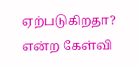ஏற்படுகிறதா? என்ற கேள்வி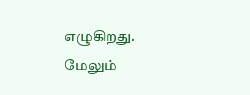எழுகிறது.
மேலும்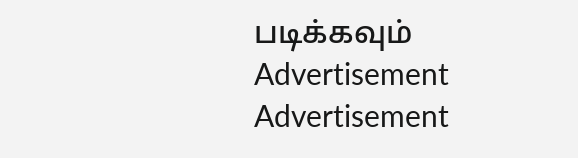படிக்கவும்
Advertisement
Advertisement